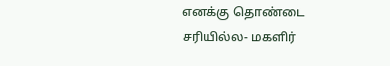எனக்கு தொண்டை சரியில்ல- மகளிர்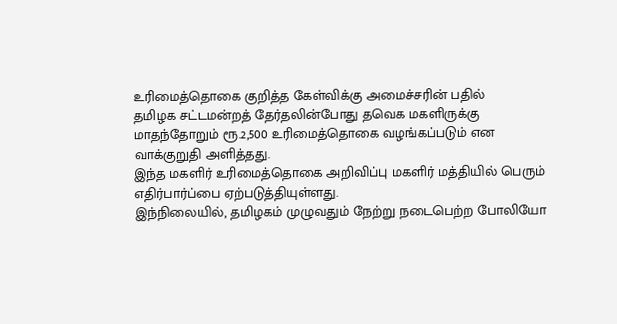உரிமைத்தொகை குறித்த கேள்விக்கு அமைச்சரின் பதில்
தமிழக சட்டமன்றத் தேர்தலின்போது தவெக மகளிருக்கு மாதந்தோறும் ரூ.2,500 உரிமைத்தொகை வழங்கப்படும் என வாக்குறுதி அளித்தது.
இந்த மகளிர் உரிமைத்தொகை அறிவிப்பு மகளிர் மத்தியில் பெரும் எதிர்பார்ப்பை ஏற்படுத்தியுள்ளது.
இந்நிலையில், தமிழகம் முழுவதும் நேற்று நடைபெற்ற போலியோ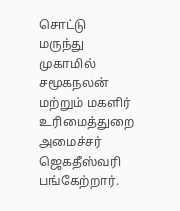சொட்டு மருந்து முகாமில் சமூகநலன் மற்றும் மகளிர் உரிமைத்துறை அமைச்சர் ஜெகதீஸ்வரி பங்கேற்றார்.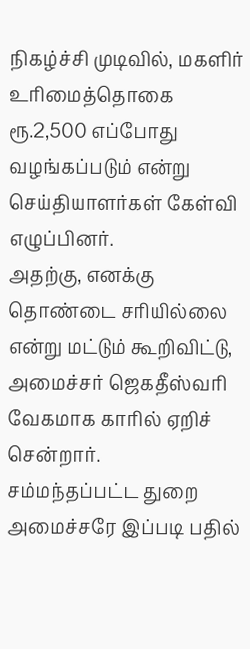நிகழ்ச்சி முடிவில், மகளிர் உரிமைத்தொகை ரூ.2,500 எப்போது வழங்கப்படும் என்று செய்தியாளர்கள் கேள்வி எழுப்பினர்.
அதற்கு, எனக்கு தொண்டை சரியில்லை என்று மட்டும் கூறிவிட்டு, அமைச்சர் ஜெகதீஸ்வரி வேகமாக காரில் ஏறிச் சென்றார்.
சம்மந்தப்பட்ட துறை அமைச்சரே இப்படி பதில்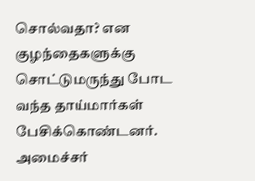சொல்வதா? என குழந்தைகளுக்கு சொட்டுமருந்து போட வந்த தாய்மார்கள் பேசிக்கொண்டனர்.
அமைச்சர்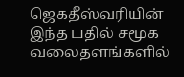ஜெகதீஸ்வரியின் இந்த பதில் சமூக வலைதளங்களில்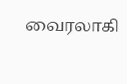வைரலாகி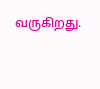வருகிறது.